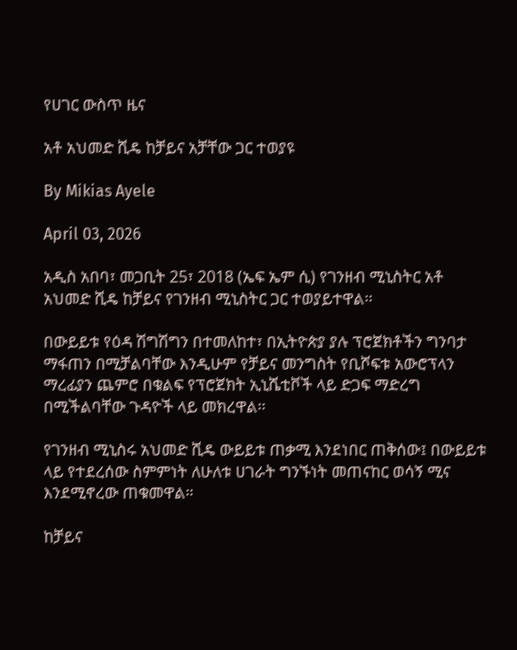የሀገር ውስጥ ዜና

አቶ አህመድ ሺዴ ከቻይና አቻቸው ጋር ተወያዩ

By Mikias Ayele

April 03, 2026

አዲስ አበባ፣ መጋቢት 25፣ 2018 (ኤፍ ኤም ሲ) የገንዘብ ሚኒስትር አቶ አህመድ ሺዴ ከቻይና የገንዘብ ሚኒስትር ጋር ተወያይተዋል፡፡

በውይይቱ የዕዳ ሽግሽግን በተመለከተ፣ በኢትዮጵያ ያሉ ፕሮጀክቶችን ግንባታ ማፋጠን በሚቻልባቸው እንዲሁም የቻይና መንግስት የቢሾፍቱ አውሮፕላን ማረፊያን ጨምሮ በቁልፍ የፕሮጀክት ኢኒሼቲቮች ላይ ድጋፍ ማድረግ በሚችልባቸው ጉዳዮች ላይ መክረዋል፡፡

የገንዘብ ሚኒስሩ አህመድ ሺዴ ውይይቱ ጠቃሚ እንደነበር ጠቅሰው፤ በውይይቱ ላይ የተደረሰው ስምምነት ለሁለቱ ሀገራት ግንኙነት መጠናከር ወሳኝ ሚና እንደሚኖረው ጠቁመዋል።

ከቻይና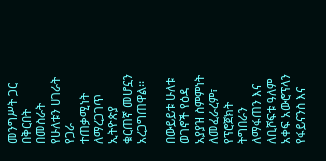መንግሥት ጋር በቅርበት በመስራት የሁለቱን ሀገራት የጋራ ተጠቃሚነት ለማረጋገጥ ኢትዮጵያ ቁርጠኛ መሆኗን አረጋግጠዋል፡፡

በውይይቱ ሁለቱ ወገኖች የዕዳ አያያዝ ስምምነት ለመፈራረም፣ የፕሮጀክት ትግበራን ለማፋጠን እና ለቢሾፍቱ ዓለም አቀፍ አውሮፕላን የፋይናንስ እና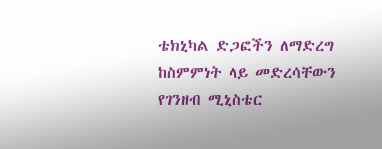ቴክኒካል ድጋፎችን ለማድረግ ከስምምነት ላይ መድረሳቸውን የገንዘብ ሚኒስቴር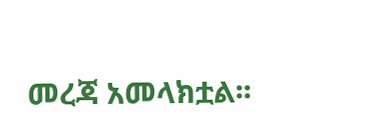መረጃ አመላክቷል፡፡